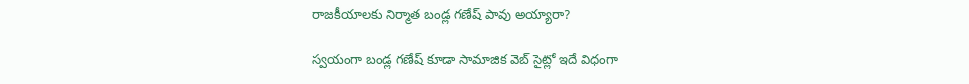రాజకీయాలకు నిర్మాత బండ్ల గణేష్ పావు అయ్యారా?

స్వయంగా బండ్ల గణేష్ కూడా సామాజిక వెబ్ సైట్లో ఇదే విధంగా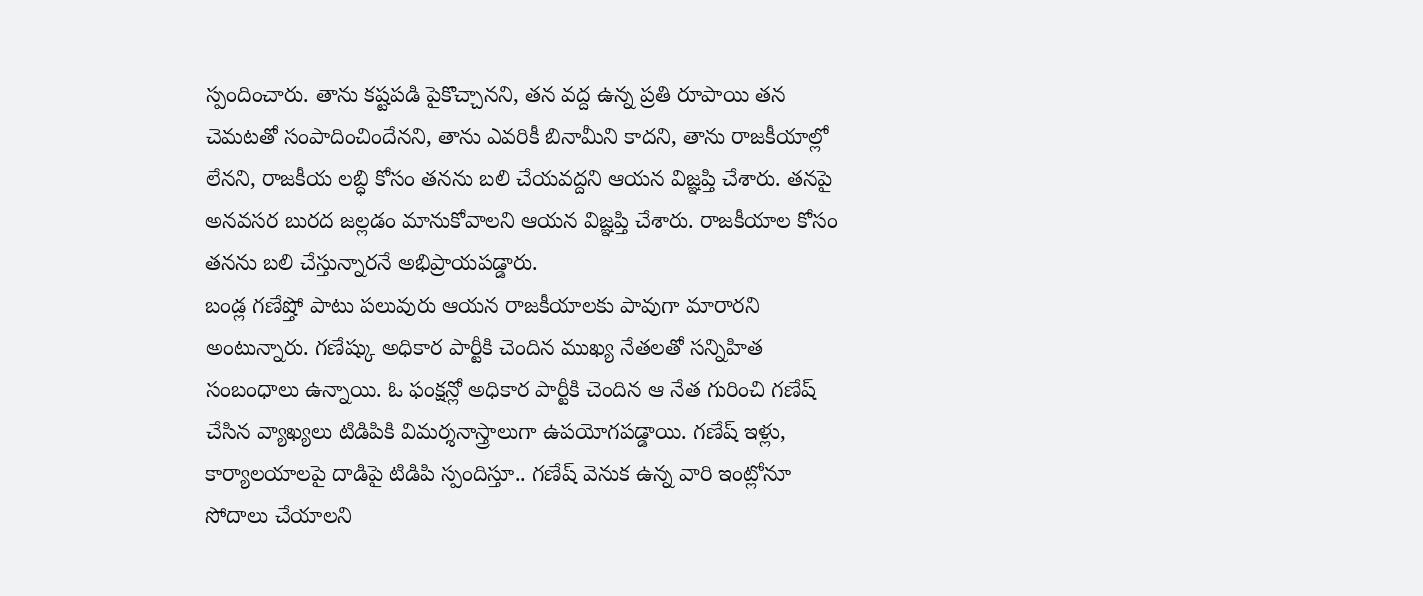స్పందించారు. తాను కష్టపడి పైకొచ్చానని, తన వద్ద ఉన్న ప్రతి రూపాయి తన చెమటతో సంపాదించిందేనని, తాను ఎవరికీ బినామీని కాదని, తాను రాజకీయాల్లో లేనని, రాజకీయ లబ్ధి కోసం తనను బలి చేయవద్దని ఆయన విజ్ఞప్తి చేశారు. తనపై అనవసర బురద జల్లడం మానుకోవాలని ఆయన విజ్ఞప్తి చేశారు. రాజకీయాల కోసం తనను బలి చేస్తున్నారనే అభిప్రాయపడ్డారు.
బండ్ల గణేష్తో పాటు పలువురు ఆయన రాజకీయాలకు పావుగా మారారని అంటున్నారు. గణేష్కు అధికార పార్టీకి చెందిన ముఖ్య నేతలతో సన్నిహిత సంబంధాలు ఉన్నాయి. ఓ ఫంక్షన్లో అధికార పార్టీకి చెందిన ఆ నేత గురించి గణేష్ చేసిన వ్యాఖ్యలు టిడిపికి విమర్శనాస్త్రాలుగా ఉపయోగపడ్డాయి. గణేష్ ఇళ్లు, కార్యాలయాలపై దాడిపై టిడిపి స్పందిస్తూ.. గణేష్ వెనుక ఉన్న వారి ఇంట్లోనూ సోదాలు చేయాలని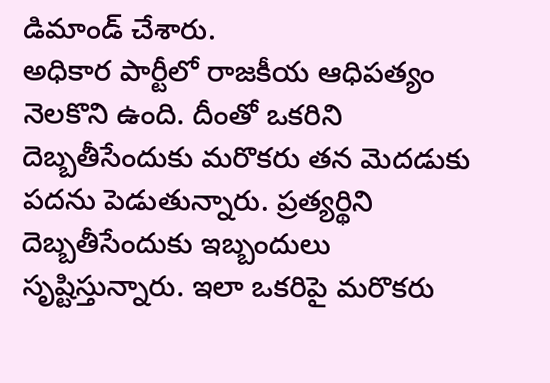డిమాండ్ చేశారు.
అధికార పార్టీలో రాజకీయ ఆధిపత్యం నెలకొని ఉంది. దీంతో ఒకరిని దెబ్బతీసేందుకు మరొకరు తన మెదడుకు పదను పెడుతున్నారు. ప్రత్యర్థిని దెబ్బతీసేందుకు ఇబ్బందులు సృష్టిస్తున్నారు. ఇలా ఒకరిపై మరొకరు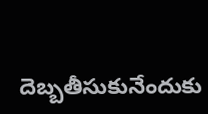దెబ్బతీసుకునేందుకు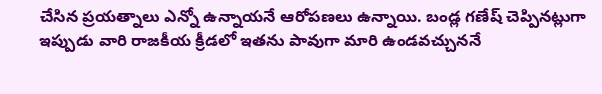చేసిన ప్రయత్నాలు ఎన్నో ఉన్నాయనే ఆరోపణలు ఉన్నాయి. బండ్ల గణేష్ చెప్పినట్లుగా ఇప్పుడు వారి రాజకీయ క్రీడలో ఇతను పావుగా మారి ఉండవచ్చుననే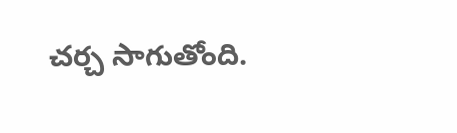చర్చ సాగుతోంది.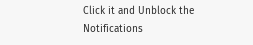Click it and Unblock the Notifications